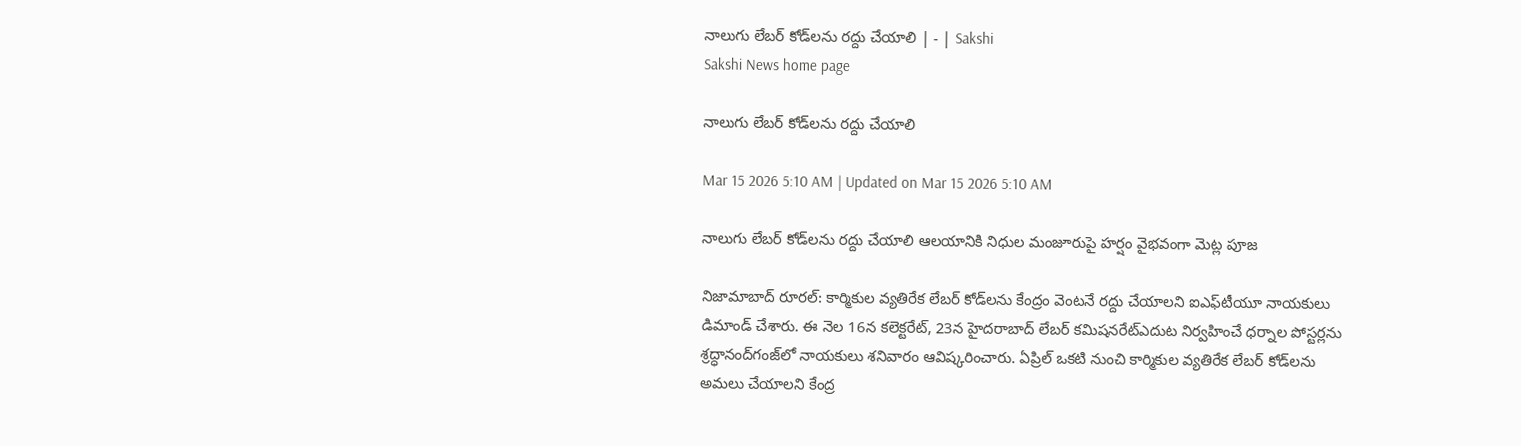నాలుగు లేబర్‌ కోడ్‌లను రద్దు చేయాలి | - | Sakshi
Sakshi News home page

నాలుగు లేబర్‌ కోడ్‌లను రద్దు చేయాలి

Mar 15 2026 5:10 AM | Updated on Mar 15 2026 5:10 AM

నాలుగు లేబర్‌ కోడ్‌లను రద్దు చేయాలి ఆలయానికి నిధుల మంజూరుపై హర్షం వైభవంగా మెట్ల పూజ

నిజామాబాద్‌ రూరల్‌: కార్మికుల వ్యతిరేక లేబర్‌ కోడ్‌లను కేంద్రం వెంటనే రద్దు చేయాలని ఐఎఫ్‌టీయూ నాయకులు డిమాండ్‌ చేశారు. ఈ నెల 16న కలెక్టరేట్‌, 23న హైదరాబాద్‌ లేబర్‌ కమిషనరేట్‌ఎదుట నిర్వహించే ధర్నాల పోస్టర్లను శ్రద్ధానంద్‌గంజ్‌లో నాయకులు శనివారం ఆవిష్కరించారు. ఏప్రిల్‌ ఒకటి నుంచి కార్మికుల వ్యతిరేక లేబర్‌ కోడ్‌లను అమలు చేయాలని కేంద్ర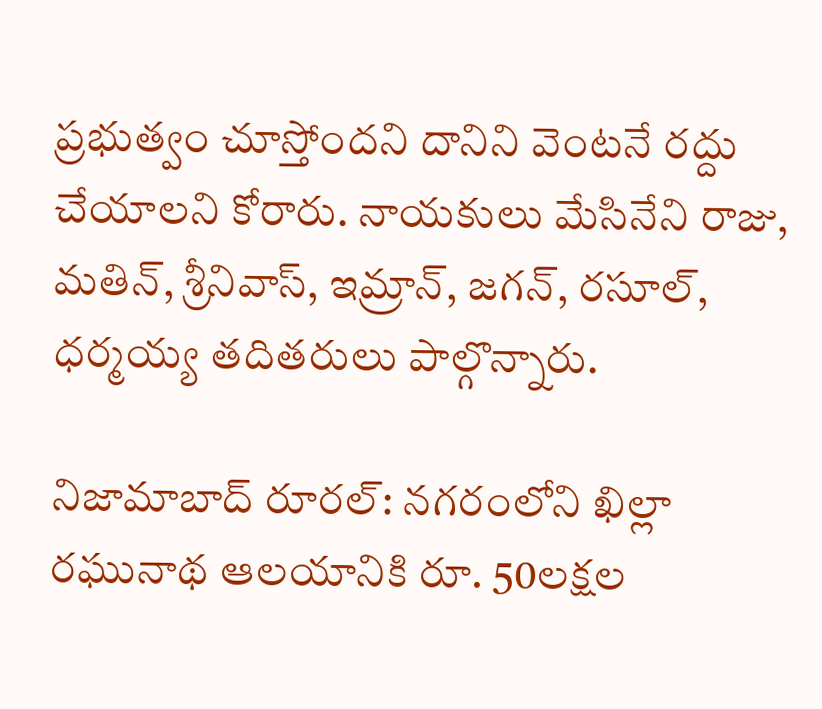ప్రభుత్వం చూస్తోందని దానిని వెంటనే రద్దు చేయాలని కోరారు. నాయకులు మేసినేని రాజు, మతిన్‌, శ్రీనివాస్‌, ఇమ్రాన్‌, జగన్‌, రసూల్‌, ధర్మయ్య తదితరులు పాల్గొన్నారు.

నిజామాబాద్‌ రూరల్‌: నగరంలోని ఖిల్లా రఘునాథ ఆలయానికి రూ. 50లక్షల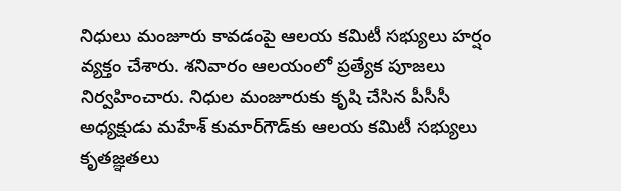నిధులు మంజూరు కావడంపై ఆలయ కమిటీ సభ్యులు హర్షం వ్యక్తం చేశారు. శనివారం ఆలయంలో ప్రత్యేక పూజలు నిర్వహించారు. నిధుల మంజూరుకు కృషి చేసిన పీసీసీ అధ్యక్షుడు మహేశ్‌ కుమార్‌గౌడ్‌కు ఆలయ కమిటీ సభ్యులు కృతజ్ఞతలు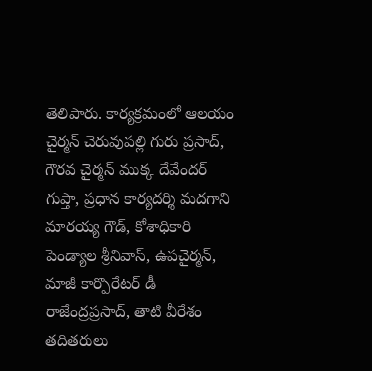తెలిపారు. కార్యక్రమంలో ఆలయం చైర్మన్‌ చెరువుపల్లి గురు ప్రసాద్‌, గౌరవ చైర్మన్‌ ముక్క దేవేందర్‌ గుప్తా, ప్రధాన కార్యదర్శి మదగాని మారయ్య గౌడ్‌, కోశాధికారి పెండ్యాల శ్రీనివాస్‌, ఉపచైర్మన్‌, మాజీ కార్పొరేటర్‌ డీ రాజేంద్రప్రసాద్‌, తాటి వీరేశం తదితరులు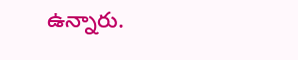ఉన్నారు.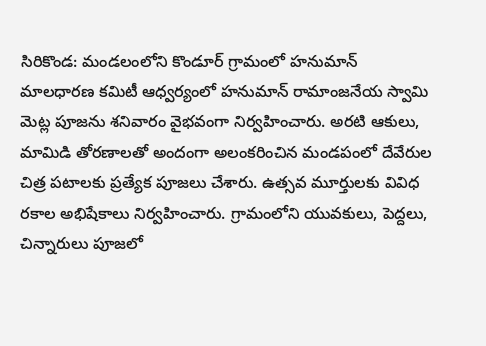సిరికొండ: మండలంలోని కొండూర్‌ గ్రామంలో హనుమాన్‌ మాలధారణ కమిటీ ఆధ్వర్యంలో హనుమాన్‌ రామాంజనేయ స్వామి మెట్ల పూజను శనివారం వైభవంగా నిర్వహించారు. అరటి ఆకులు, మామిడి తోరణాలతో అందంగా అలంకరించిన మండపంలో దేవేరుల చిత్ర పటాలకు ప్రత్యేక పూజలు చేశారు. ఉత్సవ మూర్తులకు వివిధ రకాల అభిషేకాలు నిర్వహించారు. గ్రామంలోని యువకులు, పెద్దలు, చిన్నారులు పూజలో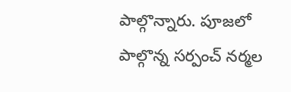పాల్గొన్నారు. పూజలో పాల్గొన్న సర్పంచ్‌ నర్మల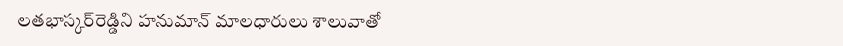లతభాస్కర్‌రెడ్డిని హనుమాన్‌ మాలధారులు శాలువాతో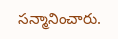సన్మానించారు.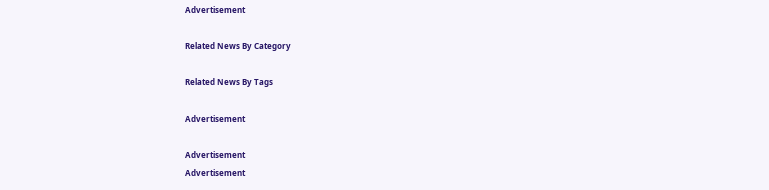Advertisement

Related News By Category

Related News By Tags

Advertisement

Advertisement
Advertisement